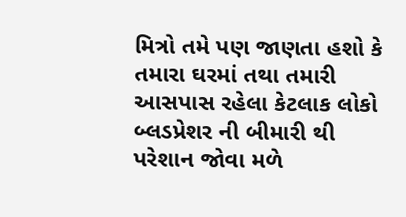મિત્રો તમે પણ જાણતા હશો કે તમારા ઘરમાં તથા તમારી આસપાસ રહેલા કેટલાક લોકો બ્લડપ્રેશર ની બીમારી થી પરેશાન જોવા મળે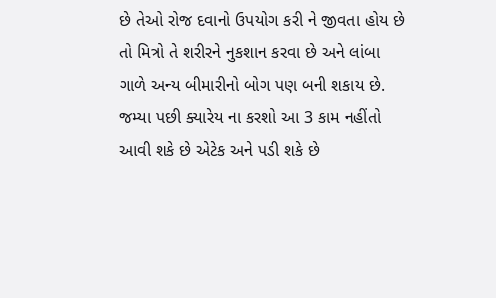છે તેઓ રોજ દવાનો ઉપયોગ કરી ને જીવતા હોય છે તો મિત્રો તે શરીરને નુકશાન કરવા છે અને લાંબા ગાળે અન્ય બીમારીનો બોગ પણ બની શકાય છે.
જમ્યા પછી ક્યારેય ના કરશો આ 3 કામ નહીંતો આવી શકે છે એટેક અને પડી શકે છે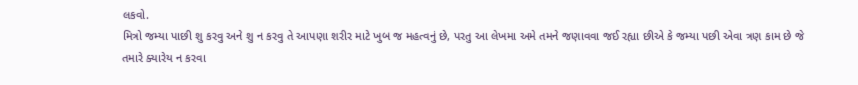લકવો.
મિત્રો જમ્યા પાછી શુ કરવુ અને શુ ન કરવુ તે આપણા શરીર માટે ખુબ જ મહત્વનું છે, પરતુ આ લેખમા અમે તમને જણાવવા જઈ રહ્યા છીએ કે જમ્યા પછી એવા ત્રણ કામ છે જે તમારે ક્યારેય ન કરવા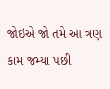જોઇએ જો તમે આ ત્રણ કામ જમ્યા પછી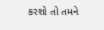કરશો તો તમને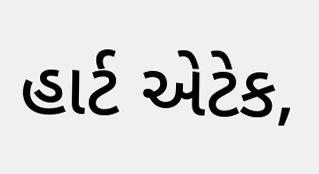હાર્ટ એટેક,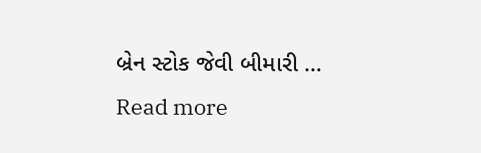બ્રેન સ્ટોક જેવી બીમારી … Read more